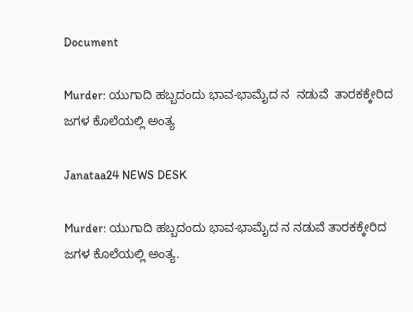Document

Murder: ಯುಗಾದಿ ಹಬ್ಬದಂದು ಭಾವ-ಭಾಮೈದ ನ  ನಡುವೆ  ತಾರಕಕ್ಕೇರಿದ ಜಗಳ ಕೊಲೆಯಲ್ಲಿ ಅಂತ್ಯ

Janataa24 NEWS DESK

Murder: ಯುಗಾದಿ ಹಬ್ಬದಂದು ಭಾವ-ಭಾಮೈದ ನ ನಡುವೆ ತಾರಕಕ್ಕೇರಿದ ಜಗಳ ಕೊಲೆಯಲ್ಲಿ ಅಂತ್ಯ.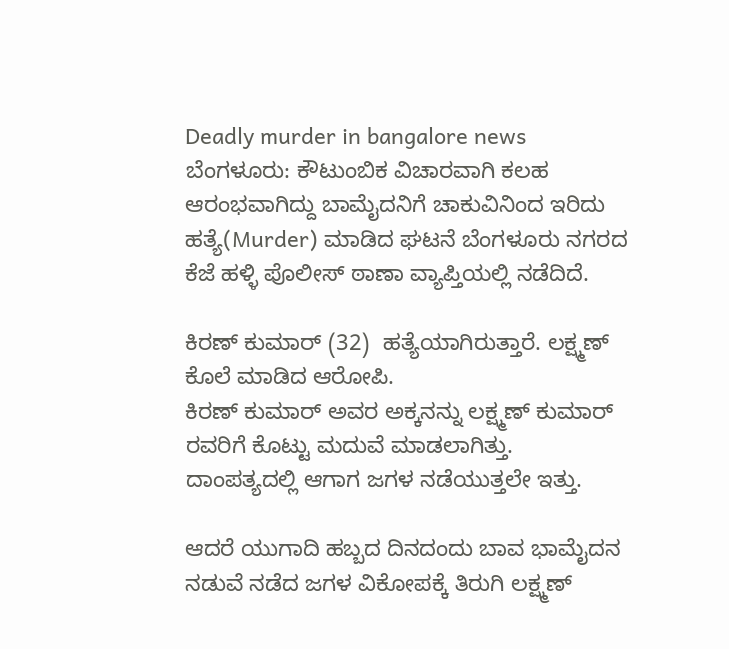Deadly murder in bangalore news
ಬೆಂಗಳೂರು: ಕೌಟುಂಬಿಕ ವಿಚಾರವಾಗಿ ಕಲಹ ಆರಂಭವಾಗಿದ್ದು ಬಾಮೈದನಿಗೆ ಚಾಕುವಿನಿಂದ ಇರಿದು ಹತ್ಯೆ(Murder) ಮಾಡಿದ ಘಟನೆ ಬೆಂಗಳೂರು ನಗರದ ಕೆಜೆ ಹಳ್ಳಿ ಪೊಲೀಸ್ ಠಾಣಾ ವ್ಯಾಪ್ತಿಯಲ್ಲಿ ನಡೆದಿದೆ.

ಕಿರಣ್ ಕುಮಾರ್ (32)  ಹತ್ಯೆಯಾಗಿರುತ್ತಾರೆ. ಲಕ್ಷ್ಮಣ್ ಕೊಲೆ ಮಾಡಿದ ಆರೋಪಿ.
ಕಿರಣ್ ಕುಮಾರ್ ಅವರ ಅಕ್ಕನನ್ನು ಲಕ್ಷ್ಮಣ್ ಕುಮಾರ್ ರವರಿಗೆ ಕೊಟ್ಟು ಮದುವೆ ಮಾಡಲಾಗಿತ್ತು.
ದಾಂಪತ್ಯದಲ್ಲಿ ಆಗಾಗ ಜಗಳ ನಡೆಯುತ್ತಲೇ ಇತ್ತು.

ಆದರೆ ಯುಗಾದಿ ಹಬ್ಬದ ದಿನದಂದು ಬಾವ ಭಾಮೈದನ ನಡುವೆ ನಡೆದ ಜಗಳ ವಿಕೋಪಕ್ಕೆ ತಿರುಗಿ ಲಕ್ಷ್ಮಣ್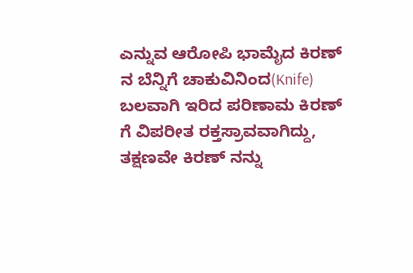ಎನ್ನುವ ಆರೋಪಿ ಭಾಮೈದ ಕಿರಣ್ ನ ಬೆನ್ನಿಗೆ ಚಾಕುವಿನಿಂದ(Knife) ಬಲವಾಗಿ ಇರಿದ ಪರಿಣಾಮ ಕಿರಣ್ ಗೆ ವಿಪರೀತ ರಕ್ತಸ್ರಾವವಾಗಿದ್ದು, ತಕ್ಷಣವೇ ಕಿರಣ್ ನನ್ನು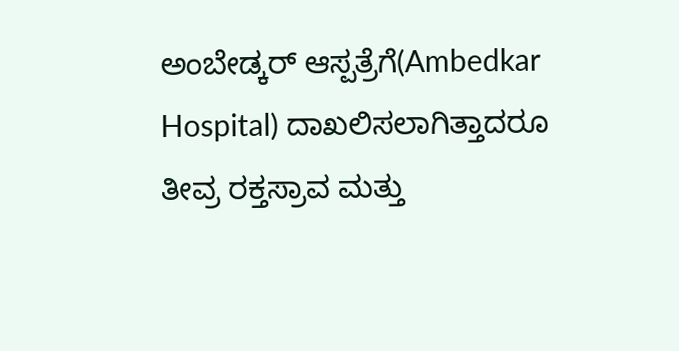ಅಂಬೇಡ್ಕರ್ ಆಸ್ಪತ್ರೆಗೆ(Ambedkar Hospital) ದಾಖಲಿಸಲಾಗಿತ್ತಾದರೂ ತೀವ್ರ ರಕ್ತಸ್ರಾವ ಮತ್ತು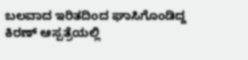ಬಲವಾದ ಇರಿತದಿಂದ ಘಾಸಿಗೊಂಡಿದ್ದ ಕಿರಣ್ ಆಸ್ಪತ್ರೆಯಲ್ಲಿ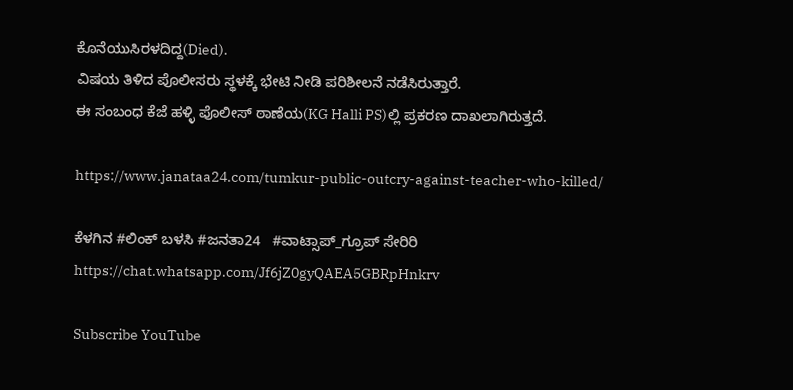ಕೊನೆಯುಸಿರಳದಿದ್ದ(Died).
ವಿಷಯ ತಿಳಿದ ಪೊಲೀಸರು ಸ್ಥಳಕ್ಕೆ ಭೇಟಿ ನೀಡಿ ಪರಿಶೀಲನೆ ನಡೆಸಿರುತ್ತಾರೆ.
ಈ ಸಂಬಂಧ ಕೆಜೆ ಹಳ್ಳಿ ಪೊಲೀಸ್ ಠಾಣೆಯ(KG Halli PS)ಲ್ಲಿ ಪ್ರಕರಣ ದಾಖಲಾಗಿರುತ್ತದೆ.

https://www.janataa24.com/tumkur-public-outcry-against-teacher-who-killed/

ಕೆಳಗಿನ #ಲಿಂಕ್ ಬಳಸಿ #ಜನತಾ24   #ವಾಟ್ಸಾಪ್_ಗ್ರೂಪ್ ಸೇರಿರಿ  https://chat.whatsapp.com/Jf6jZ0gyQAEA5GBRpHnkrv

Subscribe YouTube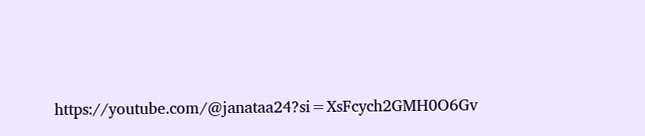https://youtube.com/@janataa24?si=XsFcych2GMH0O6Gv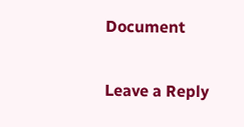Document

Leave a Reply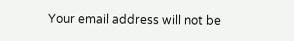Your email address will not be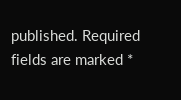published. Required fields are marked *